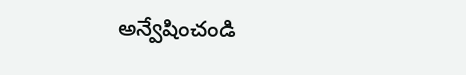అన్వేషించండి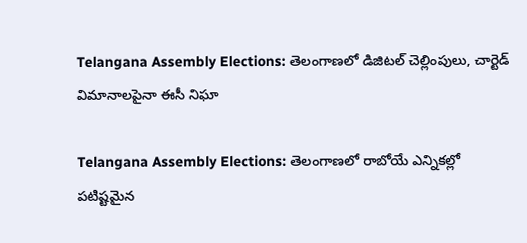Telangana Assembly Elections: తెలంగాణలో డిజిటల్ చెల్లింపులు, చార్టెడ్ విమానాలపైనా ఈసీ నిఘా

Telangana Assembly Elections: తెలంగాణలో రాబోయే ఎన్నికల్లో పటిష్టమైన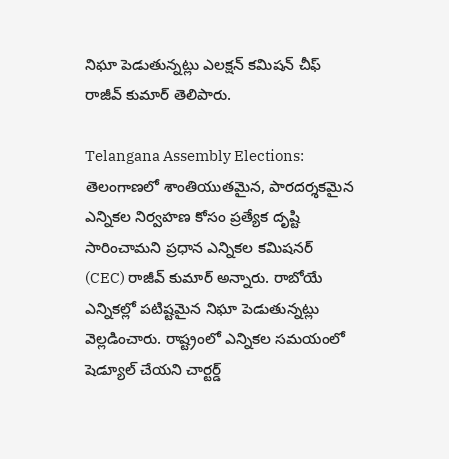నిఘా పెడుతున్నట్లు ఎలక్షన్ కమిషన్ చీఫ్ రాజీవ్ కుమార్ తెలిపారు.

Telangana Assembly Elections: తెలంగాణలో శాంతియుతమైన, పారదర్శకమైన ఎన్నికల నిర్వహణ కోసం ప్రత్యేక దృష్టి సారించామని ప్రధాన ఎన్నికల కమిషనర్ (CEC) రాజీవ్ కుమార్ అన్నారు. రాబోయే ఎన్నికల్లో పటిష్టమైన నిఘా పెడుతున్నట్లు వెల్లడించారు. రాష్ట్రంలో ఎన్నికల సమయంలో షెడ్యూల్ చేయని చార్టర్డ్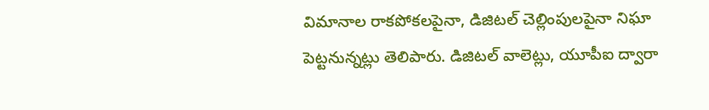విమానాల రాకపోకలపైనా, డిజిటల్ చెల్లింపులపైనా నిఘా పెట్టనున్నట్లు తెలిపారు. డిజిటల్ వాలెట్లు, యూపీఐ ద్వారా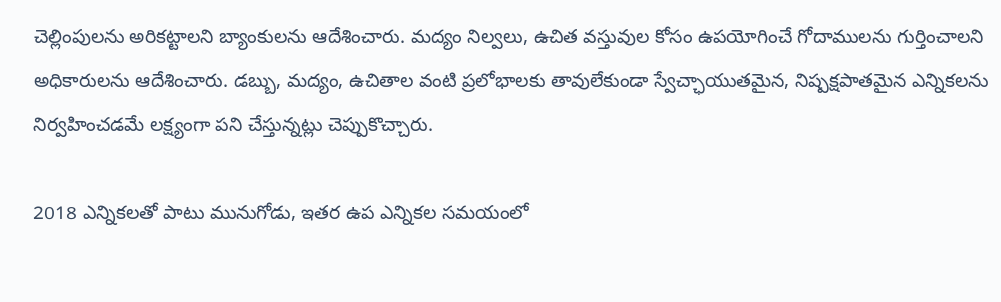చెల్లింపులను అరికట్టాలని బ్యాంకులను ఆదేశించారు. మద్యం నిల్వలు, ఉచిత వస్తువుల కోసం ఉపయోగించే గోదాములను గుర్తించాలని అధికారులను ఆదేశించారు. డబ్బు, మద్యం, ఉచితాల వంటి ప్రలోభాలకు తావులేకుండా స్వేచ్ఛాయుతమైన, నిష్పక్షపాతమైన ఎన్నికలను నిర్వహించడమే లక్ష్యంగా పని చేస్తున్నట్లు చెప్పుకొచ్చారు.

2018 ఎన్నికలతో పాటు మునుగోడు, ఇతర ఉప ఎన్నికల సమయంలో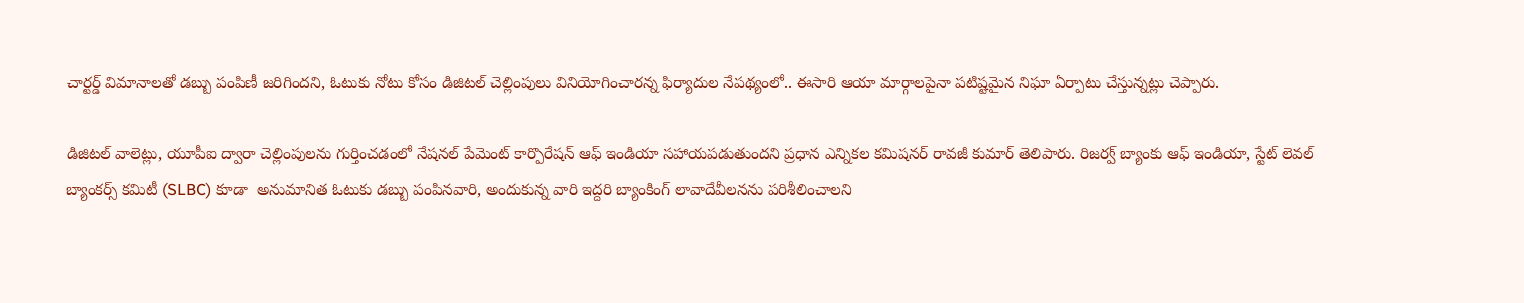చార్టర్డ్ విమానాలతో డబ్బు పంపిణీ జరిగిందని, ఓటుకు నోటు కోసం డిజిటల్ చెల్లింపులు వినియోగించారన్న ఫిర్యాదుల నేపథ్యంలో.. ఈసారి ఆయా మార్గాలపైనా పటిష్టమైన నిఘా ఏర్పాటు చేస్తున్నట్లు చెప్పారు.

డిజిటల్ వాలెట్లు, యూపీఐ ద్వారా చెల్లింపులను గుర్తించడంలో నేషనల్ పేమెంట్ కార్పొరేషన్ ఆఫ్ ఇండియా సహాయపడుతుందని ప్రధాన ఎన్నికల కమిషనర్ రావజీ కుమార్ తెలిపారు. రిజర్వ్ బ్యాంకు ఆఫ్ ఇండియా, స్టేట్ లెవల్ బ్యాంకర్స్ కమిటీ (SLBC) కూడా  అనుమానిత ఓటుకు డబ్బు పంపినవారి, అందుకున్న వారి ఇద్దరి బ్యాంకింగ్ లావాదేవీలనను పరిశీలించాలని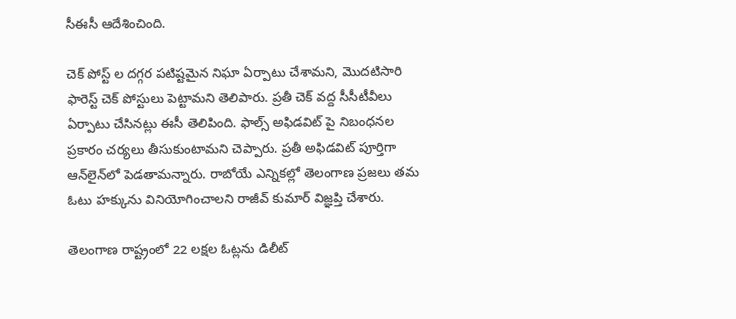సీఈసీ ఆదేశించింది.

చెక్ పోస్ట్ ల దగ్గర పటిష్టమైన నిఘా ఏర్పాటు చేశామని, మొదటిసారి ఫారెస్ట్ చెక్ పోస్టులు పెట్టామని తెలిపారు. ప్రతీ చెక్ వద్ద సీసీటీవీలు ఏర్పాటు చేసినట్లు ఈసీ తెలిపింది. ఫాల్స్ అఫిడవిట్ పై నిబంధనల ప్రకారం చర్యలు తీసుకుంటామని చెప్పారు. ప్రతీ అఫిడవిట్ పూర్తిగా ఆన్‌లైన్‌లో పెడతామన్నారు. రాబోయే ఎన్నికల్లో తెలంగాణ ప్రజలు తమ ఓటు హక్కును వినియోగించాలని రాజీవ్ కుమార్ విజ్ఞప్తి చేశారు.

తెలంగాణ రాష్ట్రంలో 22 లక్షల ఓట్లను డిలీట్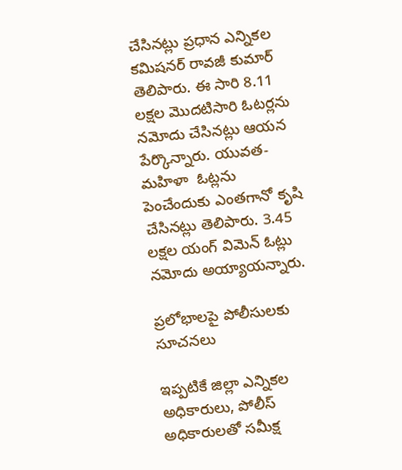చేసినట్లు ప్రధాన ఎన్నికల కమిషనర్ రావజీ కుమార్ తెలిపారు. ఈ సారి 8.11 లక్షల మొదటిసారి ఓటర్లను నమోదు చేసినట్లు ఆయన పేర్కొన్నారు. యువత-మహిళా  ఓట్లను పెంచేందుకు ఎంతగానో కృషి చేసినట్లు తెలిపారు. 3.45 లక్షల యంగ్ విమెన్ ఓట్లు నమోదు అయ్యాయన్నారు.

ప్రలోభాలపై పోలీసులకు సూచనలు

ఇప్పటికే జిల్లా ఎన్నికల అధికారులు, పోలీస్ అధికారులతో సమీక్ష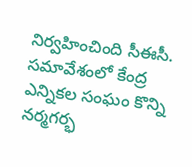నిర్వహించింది సీఈసీ. సమావేశంలో కేంద్ర ఎన్నికల సంఘం కొన్ని నర్మగర్భ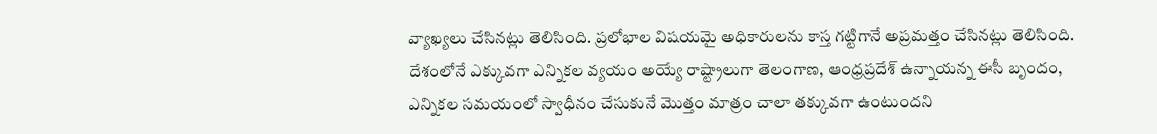వ్యాఖ్యలు చేసినట్లు తెలిసింది. ప్రలోభాల విషయమై అధికారులను కాస్త గట్టిగానే అప్రమత్తం చేసినట్లు తెలిసింది. దేశంలోనే ఎక్కువగా ఎన్నికల వ్యయం అయ్యే రాష్ట్రాలుగా తెలంగాణ, ఆంధ్రప్రదేశ్ ఉన్నాయన్న ఈసీ బృందం, ఎన్నికల సమయంలో స్వాధీనం చేసుకునే మొత్తం మాత్రం చాలా తక్కువగా ఉంటుందని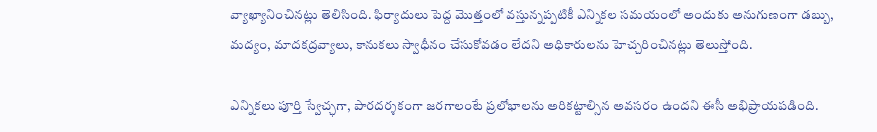వ్యాఖ్యానించినట్లు తెలిసింది. ఫిర్యాదులు పెద్ద మొత్తంలో వస్తున్నప్పటికీ ఎన్నికల సమయంలో అందుకు అనుగుణంగా డబ్బు, మద్యం, మాదకద్రవ్యాలు, కానుకలు స్వాధీనం చేసుకోవడం లేదని అధికారులను హెచ్చరించినట్లు తెలుస్తోంది.

ఎన్నికలు పూర్తి స్వేచ్ఛగా, పారదర్శకంగా జరగాలంటే ప్రలోభాలను అరికట్టాల్సిన అవసరం ఉందని ఈసీ అభిప్రాయపడింది.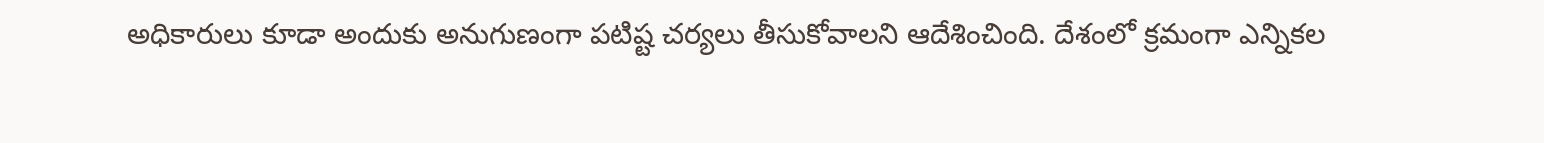అధికారులు కూడా అందుకు అనుగుణంగా పటిష్ట చర్యలు తీసుకోవాలని ఆదేశించింది. దేశంలో క్రమంగా ఎన్నికల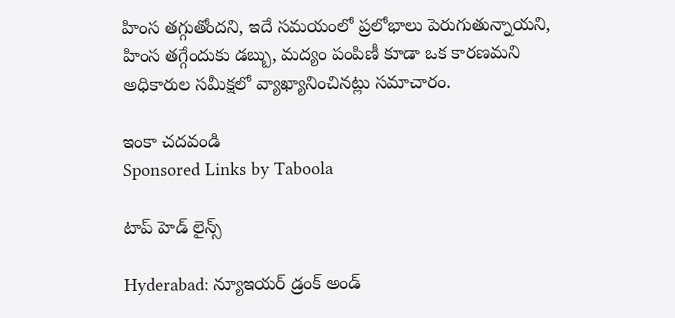హింస తగ్గుతోందని, ఇదే సమయంలో ప్రలోభాలు పెరుగుతున్నాయని, హింస తగ్గేందుకు డబ్బు, మద్యం పంపిణీ కూడా ఒక కారణమని అధికారుల సమీక్షలో వ్యాఖ్యానించినట్లు సమాచారం.

ఇంకా చదవండి
Sponsored Links by Taboola

టాప్ హెడ్ లైన్స్

Hyderabad: న్యూఇయర్ డ్రంక్ అండ్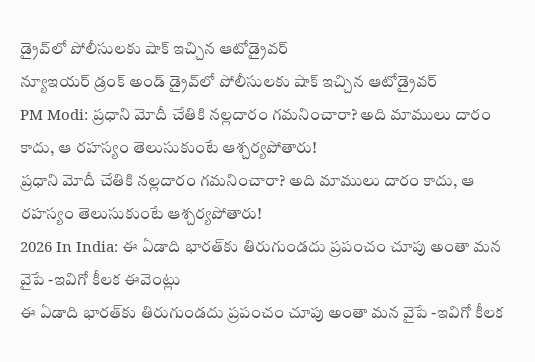డ్రైవ్‌లో పోలీసులకు షాక్ ఇచ్చిన ఆటోడ్రైవర్
న్యూఇయర్ డ్రంక్ అండ్ డ్రైవ్‌లో పోలీసులకు షాక్ ఇచ్చిన ఆటోడ్రైవర్
PM Modi: ప్రధాని మోదీ చేతికి నల్లదారం గమనించారా? అది మాములు దారం కాదు, ఆ రహస్యం తెలుసుకుంటే ఆశ్చర్యపోతారు!
ప్రధాని మోదీ చేతికి నల్లదారం గమనించారా? అది మాములు దారం కాదు, ఆ రహస్యం తెలుసుకుంటే ఆశ్చర్యపోతారు!
2026 In India: ఈ ఏడాది భారత్‌కు తిరుగుండదు ప్రపంచం చూపు అంతా మన వైపే -ఇవిగో కీలక ఈవెంట్లు
ఈ ఏడాది భారత్‌కు తిరుగుండదు ప్రపంచం చూపు అంతా మన వైపే -ఇవిగో కీలక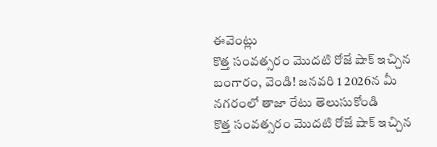ఈవెంట్లు
కొత్త సంవత్సరం మొదటి రోజే షాక్ ఇచ్చిన బంగారం, వెండి! జనవరి 1 2026న మీ నగరంలో తాజా రేటు తెలుసుకోండి
కొత్త సంవత్సరం మొదటి రోజే షాక్ ఇచ్చిన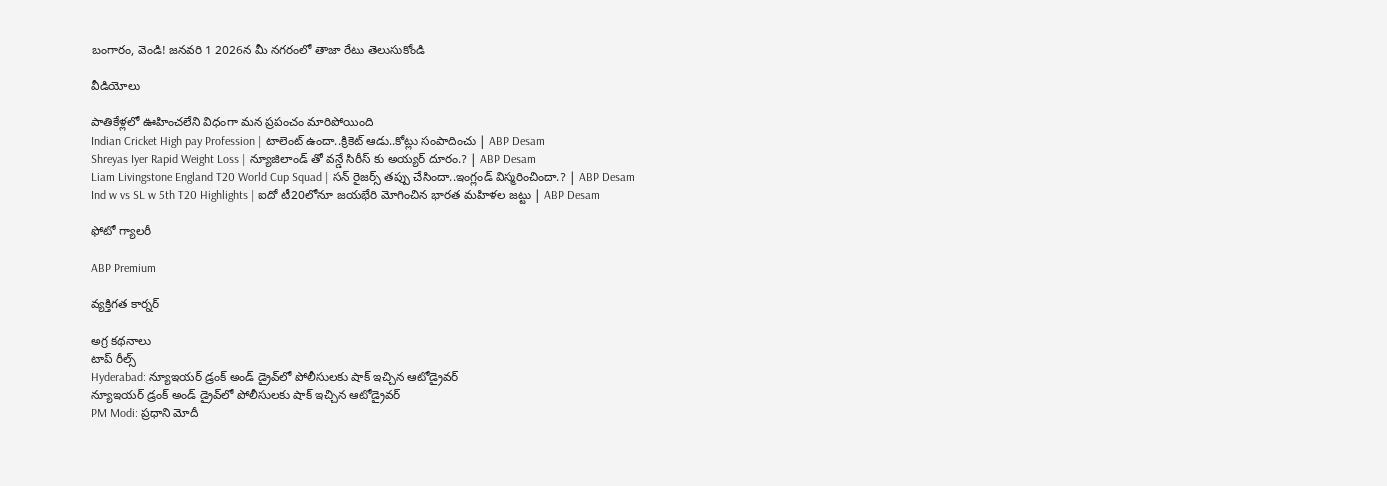బంగారం, వెండి! జనవరి 1 2026న మీ నగరంలో తాజా రేటు తెలుసుకోండి

వీడియోలు

పాతికేళ్లలో ఊహించలేని విధంగా మన ప్రపంచం మారిపోయింది
Indian Cricket High pay Profession | టాలెంట్ ఉందా..క్రికెట్ ఆడు..కోట్లు సంపాదించు | ABP Desam
Shreyas Iyer Rapid Weight Loss | న్యూజిలాండ్ తో వన్డే సిరీస్ కు అయ్యర్ దూరం.? | ABP Desam
Liam Livingstone England T20 World Cup Squad | సన్ రైజర్స్ తప్పు చేసిందా..ఇంగ్లండ్ విస్మరించిందా.? | ABP Desam
Ind w vs SL w 5th T20 Highlights | ఐదో టీ20లోనూ జయభేరి మోగించిన భారత మహిళల జట్టు | ABP Desam

ఫోటో గ్యాలరీ

ABP Premium

వ్యక్తిగత కార్నర్

అగ్ర కథనాలు
టాప్ రీల్స్
Hyderabad: న్యూఇయర్ డ్రంక్ అండ్ డ్రైవ్‌లో పోలీసులకు షాక్ ఇచ్చిన ఆటోడ్రైవర్
న్యూఇయర్ డ్రంక్ అండ్ డ్రైవ్‌లో పోలీసులకు షాక్ ఇచ్చిన ఆటోడ్రైవర్
PM Modi: ప్రధాని మోదీ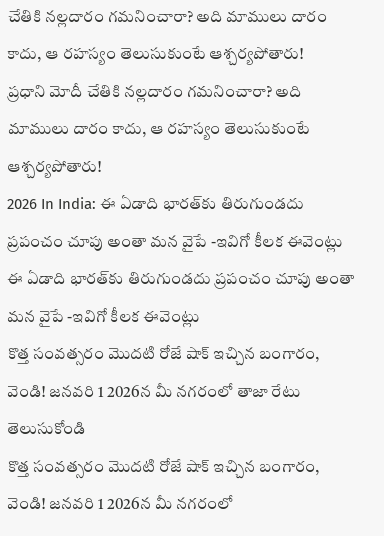చేతికి నల్లదారం గమనించారా? అది మాములు దారం కాదు, ఆ రహస్యం తెలుసుకుంటే ఆశ్చర్యపోతారు!
ప్రధాని మోదీ చేతికి నల్లదారం గమనించారా? అది మాములు దారం కాదు, ఆ రహస్యం తెలుసుకుంటే ఆశ్చర్యపోతారు!
2026 In India: ఈ ఏడాది భారత్‌కు తిరుగుండదు ప్రపంచం చూపు అంతా మన వైపే -ఇవిగో కీలక ఈవెంట్లు
ఈ ఏడాది భారత్‌కు తిరుగుండదు ప్రపంచం చూపు అంతా మన వైపే -ఇవిగో కీలక ఈవెంట్లు
కొత్త సంవత్సరం మొదటి రోజే షాక్ ఇచ్చిన బంగారం, వెండి! జనవరి 1 2026న మీ నగరంలో తాజా రేటు తెలుసుకోండి
కొత్త సంవత్సరం మొదటి రోజే షాక్ ఇచ్చిన బంగారం, వెండి! జనవరి 1 2026న మీ నగరంలో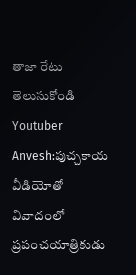తాజా రేటు తెలుసుకోండి
Youtuber Anvesh:పుచ్చకాయ వీడియోతో వివాదంలో ప్రపంచయాత్రికుడు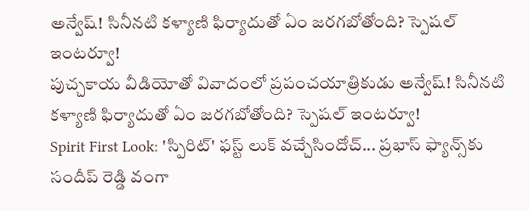అన్వేష్! సినీనటి కళ్యాణి ఫిర్యాదుతో ఏం జరగబోతోంది? స్పెషల్ ఇంటర్వూ!
పుచ్చకాయ వీడియోతో వివాదంలో ప్రపంచయాత్రికుడు అన్వేష్! సినీనటి కళ్యాణి ఫిర్యాదుతో ఏం జరగబోతోంది? స్పెషల్ ఇంటర్వూ!
Spirit First Look: 'స్పిరిట్' ఫస్ట్ లుక్ వచ్చేసిందోచ్... ప్రభాస్ ఫ్యాన్స్‌కు సందీప్ రెడ్డి వంగా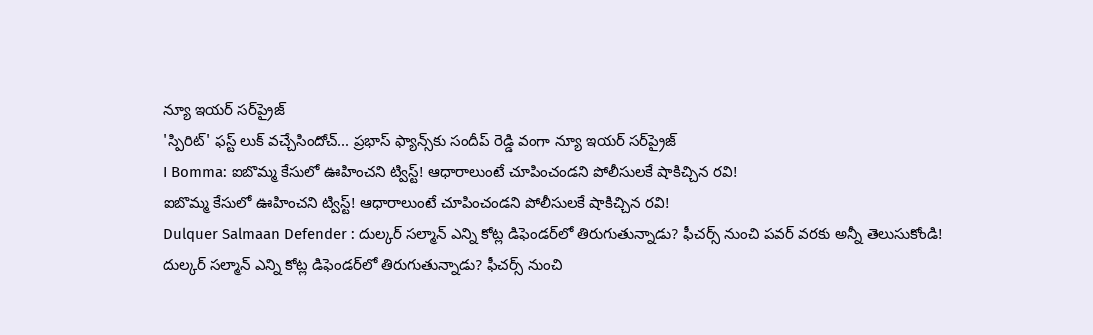న్యూ ఇయర్ సర్‌ప్రైజ్
'స్పిరిట్' ఫస్ట్ లుక్ వచ్చేసిందోచ్... ప్రభాస్ ఫ్యాన్స్‌కు సందీప్ రెడ్డి వంగా న్యూ ఇయర్ సర్‌ప్రైజ్
I Bomma: ఐబొమ్మ కేసులో ఊహించని ట్విస్ట్! ఆధారాలుంటే చూపించండని పోలీసులకే షాకిచ్చిన రవి!
ఐబొమ్మ కేసులో ఊహించని ట్విస్ట్! ఆధారాలుంటే చూపించండని పోలీసులకే షాకిచ్చిన రవి!
Dulquer Salmaan Defender : దుల్కర్ సల్మాన్ ఎన్ని కోట్ల డిఫెండర్‌లో తిరుగుతున్నాడు? ఫీచర్స్ నుంచి పవర్ వరకు అన్నీ తెలుసుకోండి!
దుల్కర్ సల్మాన్ ఎన్ని కోట్ల డిఫెండర్‌లో తిరుగుతున్నాడు? ఫీచర్స్ నుంచి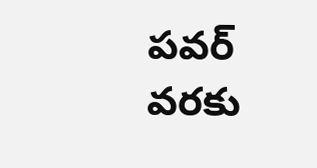పవర్ వరకు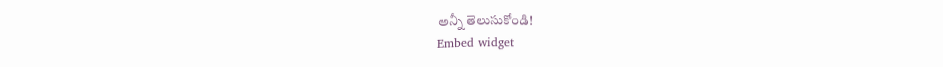అన్నీ తెలుసుకోండి!
Embed widget